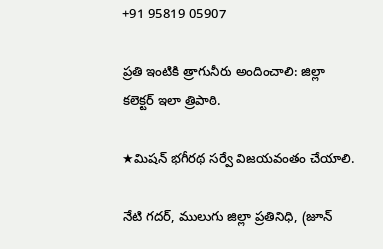+91 95819 05907

ప్రతి ఇంటికి త్రాగునీరు అందించాలి: జిల్లా కలెక్టర్ ఇలా త్రిపాఠి.

★మిషన్ భగీరథ సర్వే విజయవంతం చేయాలి.

నేటి గదర్, ములుగు జిల్లా ప్రతినిధి, (జూన్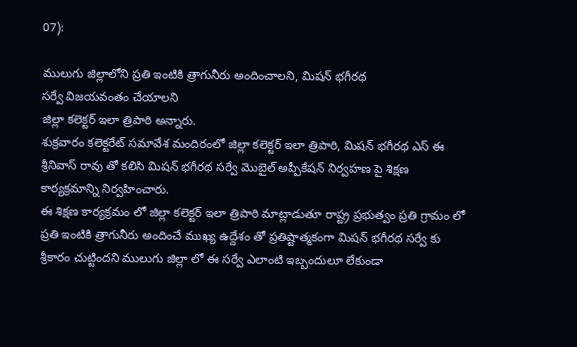07):

ములుగు జిల్లాలోని ప్రతి ఇంటికి త్రాగునీరు అందించాలని, మిషన్ భగీరథ
సర్వే విజయవంతం చేయాలని
జిల్లా కలెక్టర్ ఇలా త్రిపాఠి అన్నారు.
శుక్రవారం కలెక్టరేట్ సమావేశ మందిరంలో జిల్లా కలెక్టర్ ఇలా త్రిపాఠి, మిషన్ భగీరథ ఎస్ ఈ శ్రీనివాస్ రావు తో కలిసి మిషన్ భగీరథ సర్వే మొబైల్ అప్పీకేషన్ నిర్వహణ పై శిక్షణ కార్యక్రమాన్ని నిర్వహించారు.
ఈ శిక్షణ కార్యక్రమం లో జిల్లా కలెక్టర్ ఇలా త్రిపాఠి మాట్లాడుతూ రాష్ట్ర ప్రభుత్వం ప్రతి గ్రామం లో ప్రతి ఇంటికి త్రాగునీరు అందించే ముఖ్య ఉద్దేశం తో ప్రతిష్టాత్మకంగా మిషన్ భగీరథ సర్వే కు శ్రీకారం చుట్టిందని ములుగు జిల్లా లో ఈ సర్వే ఎలాంటి ఇబ్బందులూ లేకుండా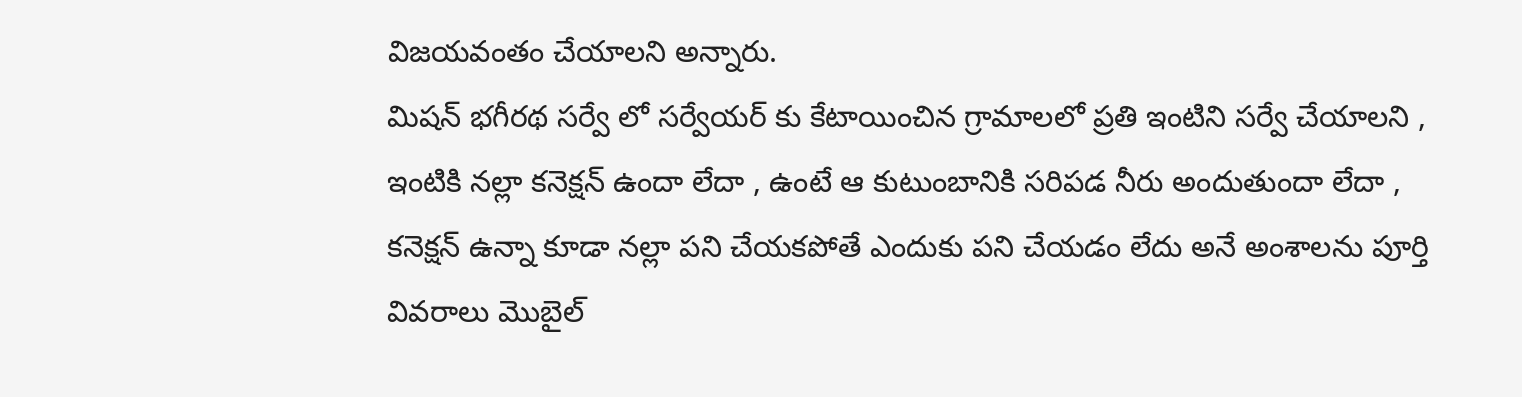విజయవంతం చేయాలని అన్నారు.
మిషన్ భగీరథ సర్వే లో సర్వేయర్ కు కేటాయించిన గ్రామాలలో ప్రతి ఇంటిని సర్వే చేయాలని , ఇంటికి నల్లా కనెక్షన్ ఉందా లేదా , ఉంటే ఆ కుటుంబానికి సరిపడ నీరు అందుతుందా లేదా , కనెక్షన్ ఉన్నా కూడా నల్లా పని చేయకపోతే ఎందుకు పని చేయడం లేదు అనే అంశాలను పూర్తి వివరాలు మొబైల్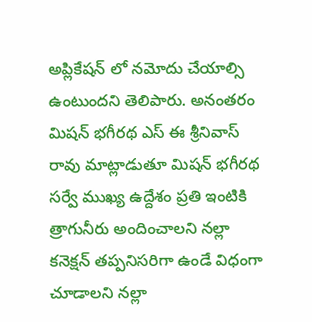అప్లికేషన్ లో నమోదు చేయాల్సి ఉంటుందని తెలిపారు. అనంతరం మిషన్ భగీరథ ఎస్ ఈ శ్రీనివాస్ రావు మాట్లాడుతూ మిషన్ భగీరథ సర్వే ముఖ్య ఉద్దేశం ప్రతి ఇంటికి త్రాగునీరు అందించాలని నల్లా కనెక్షన్ తప్పనిసరిగా ఉండే విధంగా చూడాలని నల్లా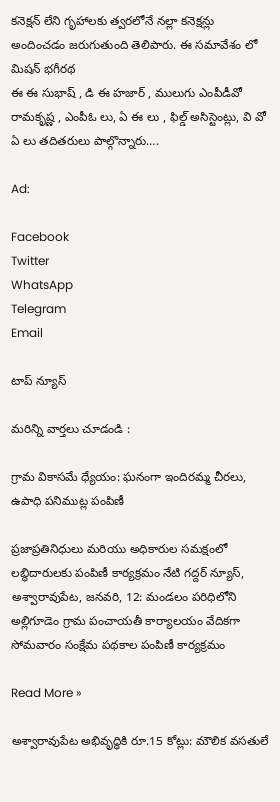కనెక్షన్ లేని గృహాలకు త్వరలోనే నల్లా కనెక్షన్లు అందించడం జరుగుతుంది తెలిపారు. ఈ సమావేశం లో మిషన్ భగీరథ
ఈ ఈ సుభాష్ , డి ఈ హజార్ , ములుగు ఎంపీడీవో రామకృష్ణ , ఎంపీఓ లు, ఏ ఈ లు , ఫిల్డ్ అసిస్టెంట్లు, వి వో ఏ లు తదితరులు పాల్గొన్నారు….

Ad:

Facebook
Twitter
WhatsApp
Telegram
Email

టాప్ న్యూస్

మరిన్ని వార్తలు చూడండి :

గ్రామ వికాసమే ధ్యేయం: ఘనంగా ఇందిరమ్మ చీరలు, ఉపాధి పనిముట్ల పంపిణీ

ప్రజాప్రతినిధులు మరియు అధికారుల సమక్షంలో లబ్ధిదారులకు పంపిణీ కార్యక్రమం నేటి గద్దర్ న్యూస్, అశ్వారావుపేట, జనవరి, 12: మండలం పరిధిలోని అల్లిగూడెం గ్రామ పంచాయతీ కార్యాలయం వేదికగా సోమవారం సంక్షేమ పథకాల పంపిణీ కార్యక్రమం

Read More »

అశ్వారావుపేట అభివృద్ధికి రూ.15 కోట్లు: మౌలిక వసతులే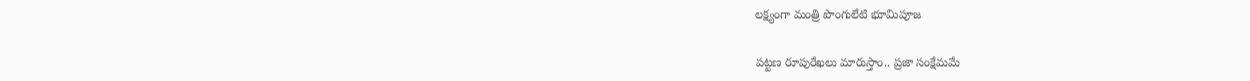లక్ష్యంగా మంత్రి పొంగులేటి భూమిపూజ

పట్టణ రూపురేఖలు మారుస్తాం.. ప్రజా సంక్షేమమే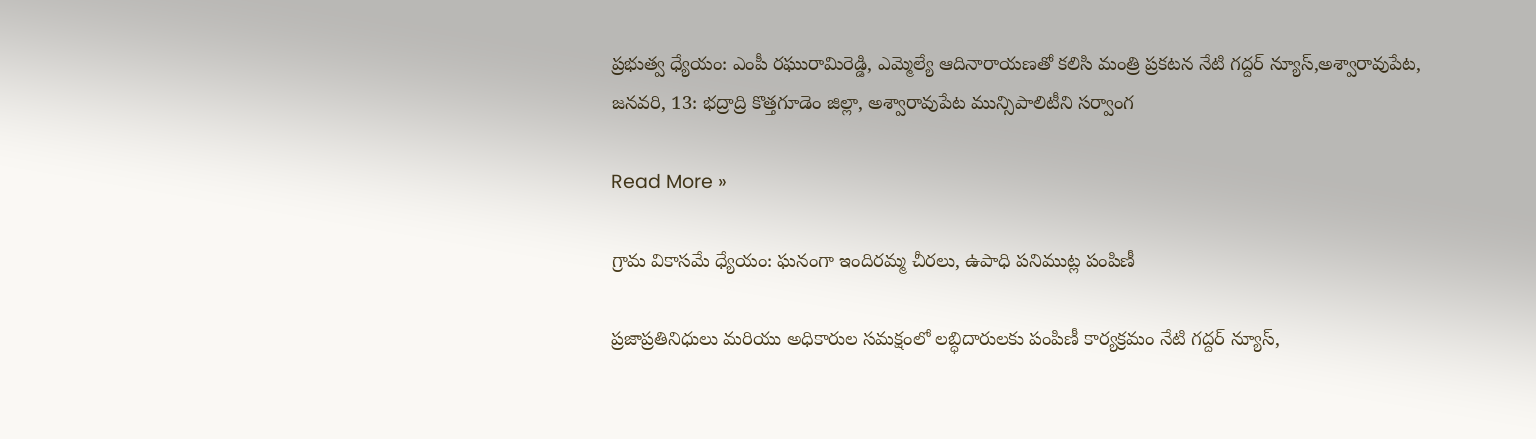ప్రభుత్వ ధ్యేయం: ఎంపీ రఘురామిరెడ్డి, ఎమ్మెల్యే ఆదినారాయణతో కలిసి మంత్రి ప్రకటన నేటి గద్దర్ న్యూస్,అశ్వారావుపేట, జనవరి, 13: భద్రాద్రి కొత్తగూడెం జిల్లా, అశ్వారావుపేట మున్సిపాలిటీని సర్వాంగ

Read More »

గ్రామ వికాసమే ధ్యేయం: ఘనంగా ఇందిరమ్మ చీరలు, ఉపాధి పనిముట్ల పంపిణీ

ప్రజాప్రతినిధులు మరియు అధికారుల సమక్షంలో లబ్ధిదారులకు పంపిణీ కార్యక్రమం నేటి గద్దర్ న్యూస్,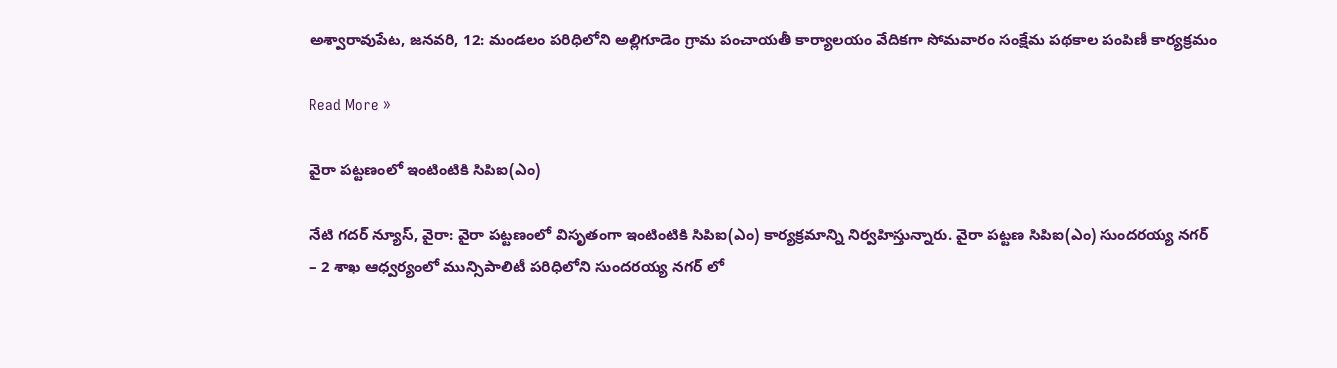అశ్వారావుపేట, జనవరి, 12: మండలం పరిధిలోని అల్లిగూడెం గ్రామ పంచాయతీ కార్యాలయం వేదికగా సోమవారం సంక్షేమ పథకాల పంపిణీ కార్యక్రమం

Read More »

వైరా పట్టణంలో ఇంటింటికి సిపిఐ(ఎం)

నేటి గదర్ న్యూస్, వైరా: వైరా పట్టణంలో విసృతంగా ఇంటింటికి సిపిఐ(ఎం) కార్యక్రమాన్ని నిర్వహిస్తున్నారు. వైరా పట్టణ సిపిఐ(ఎం) సుందరయ్య నగర్ – 2 శాఖ ఆధ్వర్యంలో మున్సిపాలిటీ పరిధిలోని సుందరయ్య నగర్ లో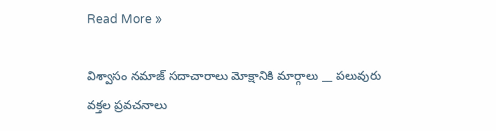Read More »

విశ్వాసం నమాజ్ సదాచారాలు మోక్షానికి మార్గాలు __ పలువురు వక్తల ప్రవచనాలు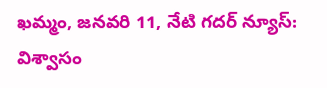ఖమ్మం, జనవరి 11, నేటి గదర్ న్యూస్: విశ్వాసం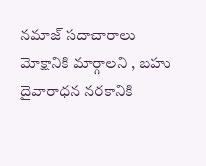నమాజ్ సదాచారాలు మోక్షానికి మార్గాలని , బహు దైవారాధన నరకానికి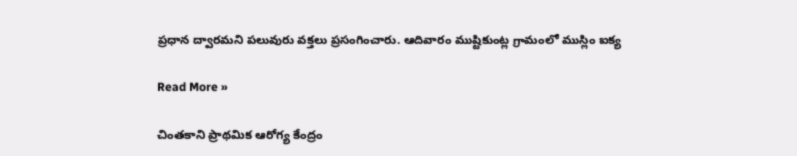ప్రధాన ద్వారమని పలువురు వక్తలు ప్రసంగించారు. ఆదివారం ముష్టికుంట్ల గ్రామంలో ముస్లిం ఐక్య

Read More »

చింతకాని ప్రాథమిక ఆరోగ్య కేంద్రం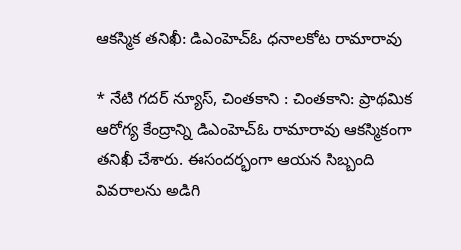ఆకస్మిక తనిఖీ: డిఎంహెచ్ఓ ధనాలకోట రామారావు

* నేటి గదర్ న్యూస్, చింతకాని : చింతకాని: ప్రాథమిక ఆరోగ్య కేంద్రాన్ని డిఎంహెచ్ఓ రామారావు ఆకస్మికంగా తనిఖీ చేశారు. ఈసందర్భంగా ఆయన సిబ్బంది వివరాలను అడిగి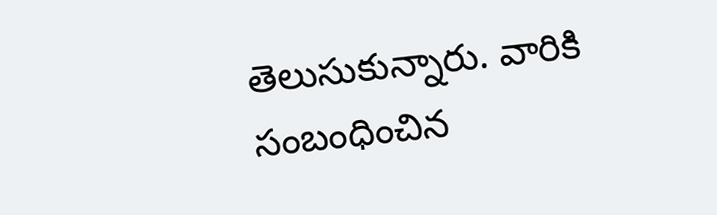తెలుసుకున్నారు. వారికి సంబంధించిన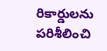రికార్డులను పరిశీలించి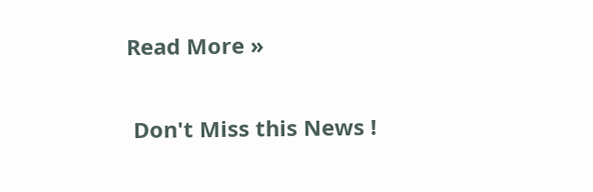Read More »

 Don't Miss this News !